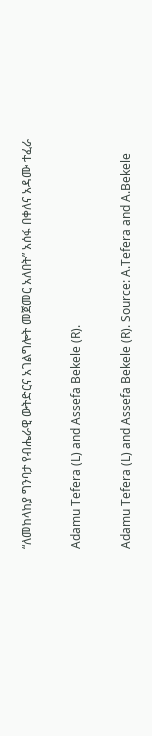“ለመከላከያ ግንባታ የብሔራዊ ውትድርና አገልግሎት መጀመር አለበት” አሰፋ በቀለና አዳሙ ተፈራ

Adamu Tefera (L) and Assefa Bekele (R).

Adamu Tefera (L) and Assefa Bekele (R). Source: A.Tefera and A.Bekele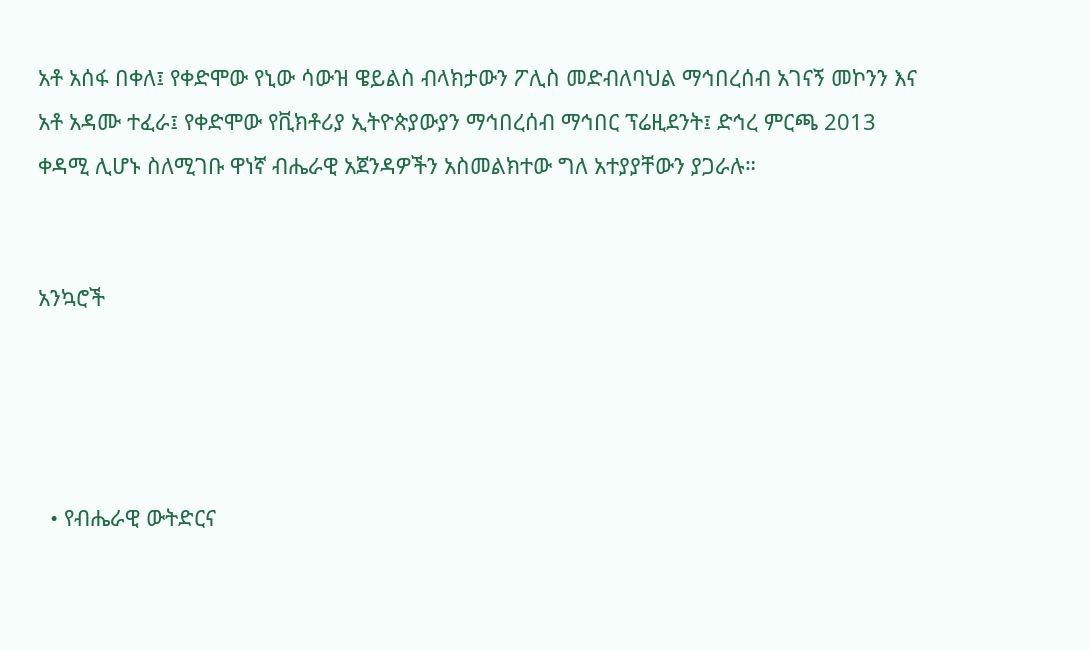አቶ አሰፋ በቀለ፤ የቀድሞው የኒው ሳውዝ ዌይልስ ብላክታውን ፖሊስ መድብለባህል ማኅበረሰብ አገናኝ መኮንን እና አቶ አዳሙ ተፈራ፤ የቀድሞው የቪክቶሪያ ኢትዮጵያውያን ማኅበረሰብ ማኅበር ፕሬዚደንት፤ ድኅረ ምርጫ 2013 ቀዳሚ ሊሆኑ ስለሚገቡ ዋነኛ ብሔራዊ አጀንዳዎችን አስመልክተው ግለ አተያያቸውን ያጋራሉ።


አንኳሮች




  • የብሔራዊ ውትድርና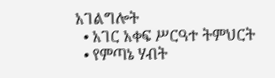አገልግሎት
  • አገር አቀፍ ሥርዓተ ትምህርት
  • የምጣኔ ሃብት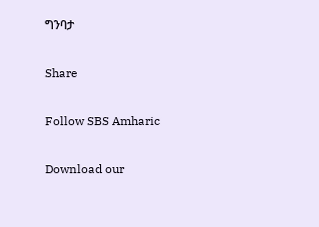ግንባታ

Share

Follow SBS Amharic

Download our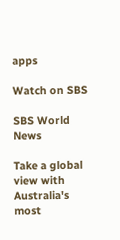apps

Watch on SBS

SBS World News

Take a global view with Australia's most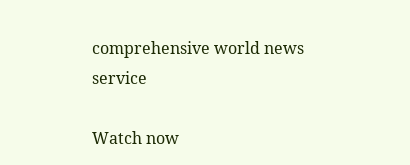comprehensive world news service

Watch now